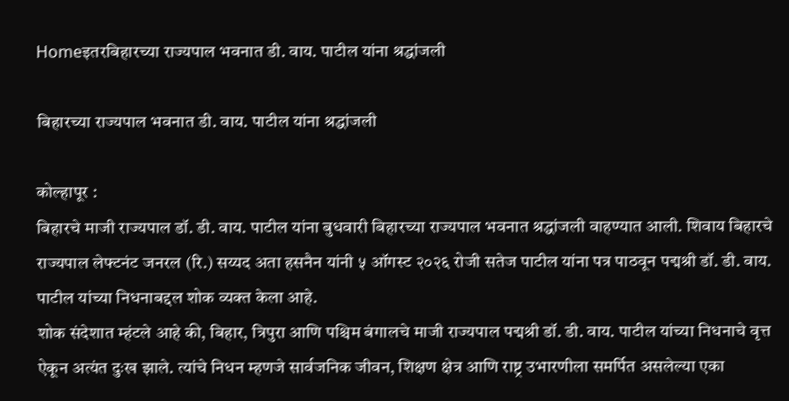Homeइतरबिहारच्या राज्यपाल भवनात डी. वाय. पाटील यांना श्रद्धांजली

बिहारच्या राज्यपाल भवनात डी. वाय. पाटील यांना श्रद्धांजली

कोल्हापूर :
बिहारचे माजी राज्यपाल डॉ. डी. वाय. पाटील यांना बुधवारी बिहारच्या राज्यपाल भवनात श्रद्धांजली वाहण्यात आली. शिवाय बिहारचे राज्यपाल लेफ्टनंट जनरल (रि.) सय्यद अता हसनैन यांनी ५ ऑगस्ट २०२६ रोजी सतेज पाटील यांना पत्र पाठवून पद्मश्री डॉ. डी. वाय. पाटील यांच्या निधनाबद्दल शोक व्यक्त केला आहे.
शोक संदेशात म्हंटले आहे की, बिहार, त्रिपुरा आणि पश्चिम बंगालचे माजी राज्यपाल पद्मश्री डॉ. डी. वाय. पाटील यांच्या निधनाचे वृत्त ऐकून अत्यंत दुःख झाले. त्यांचे निधन म्हणजे सार्वजनिक जीवन, शिक्षण क्षेत्र आणि राष्ट्र उभारणीला समर्पित असलेल्या एका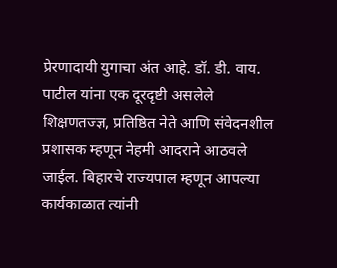प्रेरणादायी युगाचा अंत आहे. डॉ. डी. वाय. पाटील यांना एक दूरदृष्टी असलेले शिक्षणतज्ज्ञ, प्रतिष्ठित नेते आणि संवेदनशील प्रशासक म्हणून नेहमी आदराने आठवले जाईल. बिहारचे राज्यपाल म्हणून आपल्या कार्यकाळात त्यांनी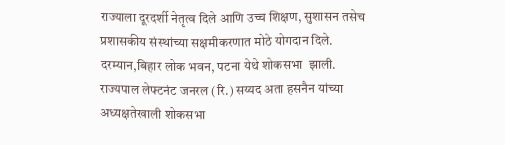राज्याला दूरदर्शी नेतृत्व दिले आणि उच्च शिक्षण, सुशासन तसेच प्रशासकीय संस्थांच्या सक्षमीकरणात मोठे योगदान दिले.
दरम्यान,बिहार लोक भवन, पटना येथे शोकसभा  झाली. राज्यपाल लेफ्टनंट जनरल (रि.) सय्यद अता हसनैन यांच्या अध्यक्षतेखाली शोकसभा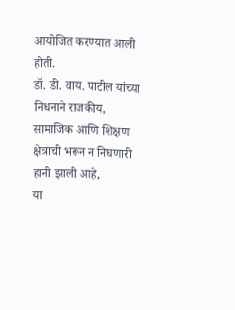आयोजित करण्यात आली होती.
डॉ. डी. वाय. पाटील यांच्या निधनाने राजकीय, सामाजिक आणि शिक्षण क्षेत्राची भरून न निघणारी हानी झाली आहे,
या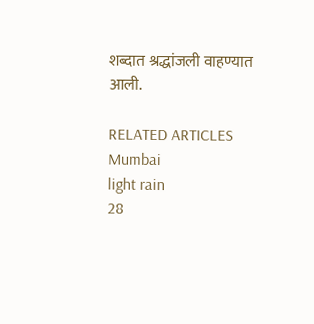शब्दात श्रद्धांजली वाहण्यात आली.

RELATED ARTICLES
Mumbai
light rain
28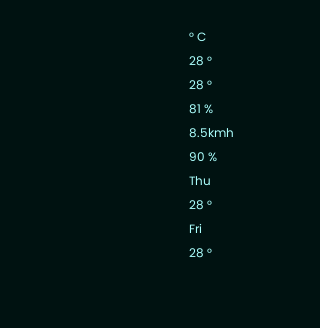° C
28 °
28 °
81 %
8.5kmh
90 %
Thu
28 °
Fri
28 °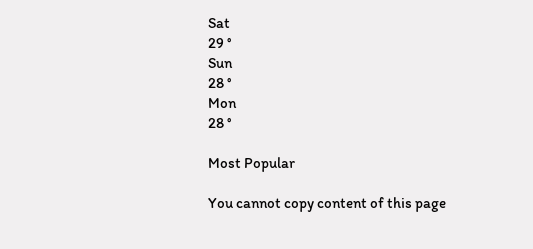Sat
29 °
Sun
28 °
Mon
28 °

Most Popular

You cannot copy content of this page